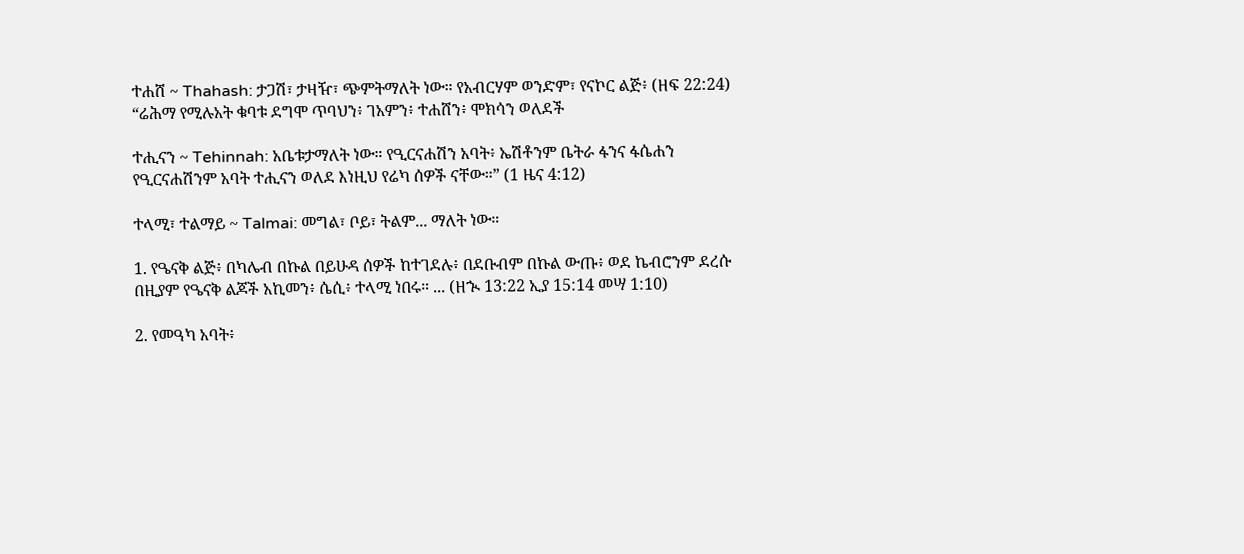ተሐሸ ~ Thahash: ታጋሽ፣ ታዛዥ፣ ጭምትማለት ነው። የአብርሃም ወንድም፣ የናኮር ልጅ፥ (ዘፍ 22:24) “ሬሕማ የሚሉአት ቁባቱ ደግሞ ጥባህን፥ ገአምን፥ ተሐሸን፥ ሞክሳን ወለደች

ተሒናን ~ Tehinnah: አቤቱታማለት ነው። የዒርናሐሽን አባት፥ ኤሽቶንም ቤትራ ፋንና ፋሴሐን የዒርናሐሽንም አባት ተሒናን ወለደ እነዚህ የሬካ ሰዎች ናቸው።” (1 ዜና 4:12)

ተላሚ፣ ተልማይ ~ Talmai: መግል፣ ቦይ፣ ትልም... ማለት ነው።

1. የዔናቅ ልጅ፥ በካሌብ በኩል በይሁዳ ሰዎች ከተገደሉ፥ በደቡብም በኩል ውጡ፥ ወደ ኬብሮንም ደረሱ በዚያም የዔናቅ ልጆች አኪመን፥ ሴሲ፥ ተላሚ ነበሩ። ... (ዘኊ 13:22 ኢያ 15:14 መሣ 1:10)

2. የመዓካ አባት፥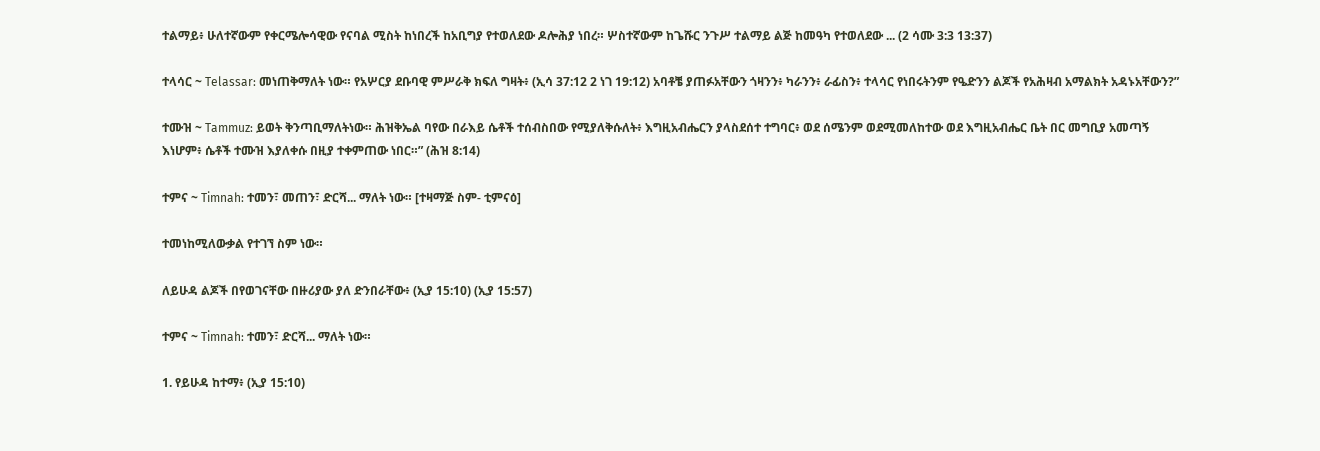ተልማይ፥ ሁለተኛውም የቀርሜሎሳዊው የናባል ሚስት ከነበረች ከአቢግያ የተወለደው ዶሎሕያ ነበረ። ሦስተኛውም ከጌሹር ንጉሥ ተልማይ ልጅ ከመዓካ የተወለደው ... (2 ሳሙ 3:3 13:37)

ተላሳር ~ Telassar: መነጠቅማለት ነው። የአሦርያ ደቡባዊ ምሥራቅ ክፍለ ግዛት፥ (ኢሳ 37:12 2 ነገ 19:12) አባቶቼ ያጠፉአቸውን ጎዛንን፥ ካራንን፥ ራፊስን፥ ተላሳር የነበሩትንም የዔድንን ልጆች የአሕዛብ አማልክት አዳኑአቸውን?”

ተሙዝ ~ Tammuz: ይወት ቅንጣቢማለትነው። ሕዝቅኤል ባየው በራእይ ሴቶች ተሰብስበው የሚያለቅሱለት፥ እግዚአብሔርን ያላስደሰተ ተግባር፥ ወደ ሰሜንም ወደሚመለከተው ወደ እግዚአብሔር ቤት በር መግቢያ አመጣኝ እነሆም፥ ሴቶች ተሙዝ እያለቀሱ በዚያ ተቀምጠው ነበር።” (ሕዝ 8:14)

ተምና ~ Timnah: ተመን፣ መጠን፣ ድርሻ... ማለት ነው። [ተዛማጅ ስም- ቲምናዕ]

ተመነከሚለውቃል የተገኘ ስም ነው።

ለይሁዳ ልጆች በየወገናቸው በዙሪያው ያለ ድንበራቸው፥ (ኢያ 15:10) (ኢያ 15:57)

ተምና ~ Timnah: ተመን፣ ድርሻ... ማለት ነው።

1. የይሁዳ ከተማ፥ (ኢያ 15:10)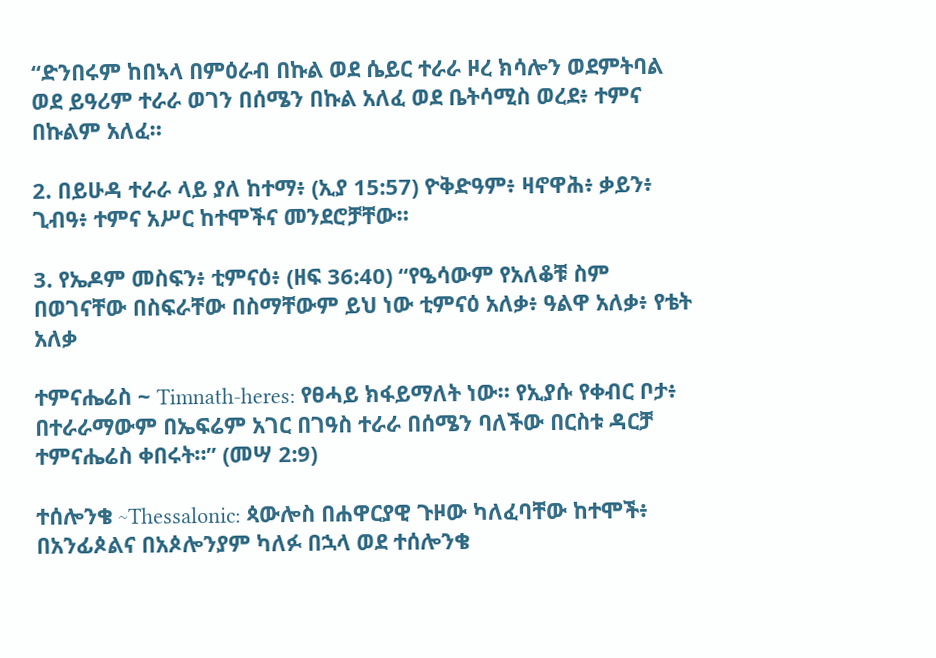“ድንበሩም ከበኣላ በምዕራብ በኩል ወደ ሴይር ተራራ ዞረ ክሳሎን ወደምትባል ወደ ይዓሪም ተራራ ወገን በሰሜን በኩል አለፈ ወደ ቤትሳሚስ ወረደ፥ ተምና በኩልም አለፈ።

2. በይሁዳ ተራራ ላይ ያለ ከተማ፥ (ኢያ 15:57) ዮቅድዓም፥ ዛኖዋሕ፥ ቃይን፥ ጊብዓ፥ ተምና አሥር ከተሞችና መንደሮቻቸው።

3. የኤዶም መስፍን፥ ቲምናዕ፥ (ዘፍ 36:40) “የዔሳውም የአለቆቹ ስም በወገናቸው በስፍራቸው በስማቸውም ይህ ነው ቲምናዕ አለቃ፥ ዓልዋ አለቃ፥ የቴት አለቃ

ተምናሔሬስ ~ Timnath-heres: የፀሓይ ክፋይማለት ነው። የኢያሱ የቀብር ቦታ፥ በተራራማውም በኤፍሬም አገር በገዓስ ተራራ በሰሜን ባለችው በርስቱ ዳርቻ ተምናሔሬስ ቀበሩት።” (መሣ 2:9)

ተሰሎንቄ ~Thessalonic: ጳውሎስ በሐዋርያዊ ጉዞው ካለፈባቸው ከተሞች፥ በአንፊጶልና በአጶሎንያም ካለፉ በኋላ ወደ ተሰሎንቄ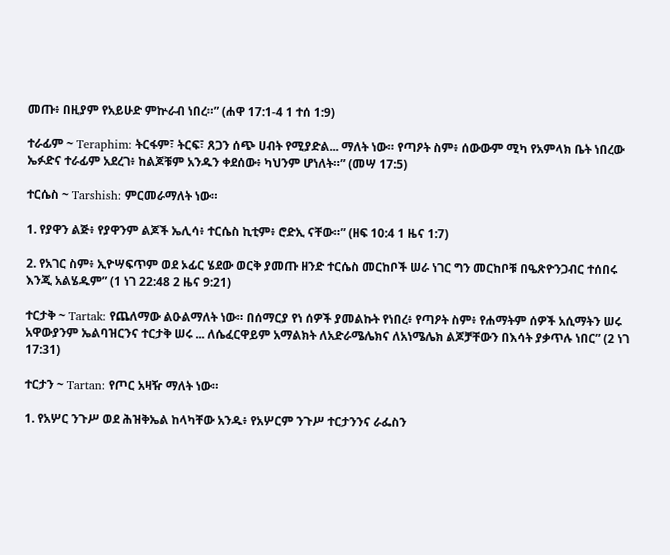መጡ፥ በዚያም የአይሁድ ምኵራብ ነበረ።” (ሐዋ 17:1-4 1 ተሰ 1:9)

ተራፊም ~ Teraphim: ትርፋም፣ ትርፍ፣ ጸጋን ሰጭ ሀብት የሚያድል... ማለት ነው። የጣዖት ስም፥ ሰውውም ሚካ የአምላክ ቤት ነበረው ኤፉድና ተራፊም አደረገ፥ ከልጆቹም አንዱን ቀደሰው፥ ካህንም ሆነለት።” (መሣ 17:5)

ተርሴስ ~ Tarshish: ምርመራማለት ነው።

1. የያዋን ልጅ፥ የያዋንም ልጆች ኤሊሳ፥ ተርሴስ ኪቲም፥ ሮድኢ ናቸው።” (ዘፍ 10:4 1 ዜና 1:7)

2. የአገር ስም፥ ኢዮሣፍጥም ወደ ኦፊር ሄደው ወርቅ ያመጡ ዘንድ ተርሴስ መርከቦች ሠራ ነገር ግን መርከቦቹ በዔጽዮንጋብር ተሰበሩ እንጂ አልሄዱም” (1 ነገ 22:48 2 ዜና 9:21)

ተርታቅ ~ Tartak: የጨለማው ልዑልማለት ነው። በሰማርያ የነ ሰዎች ያመልኩት የነበረ፥ የጣዖት ስም፥ የሐማትም ሰዎች አሲማትን ሠሩ አዋውያንም ኤልባዝርንና ተርታቅ ሠሩ ... ለሴፈርዋይም አማልክት ለአድራሜሌክና ለአነሜሌክ ልጆቻቸውን በእሳት ያቃጥሉ ነበር” (2 ነገ 17:31)

ተርታን ~ Tartan: የጦር አዛዥ ማለት ነው።

1. የአሦር ንጉሥ ወደ ሕዝቅኤል ከላካቸው አንዱ፥ የአሦርም ንጉሥ ተርታንንና ራፌስን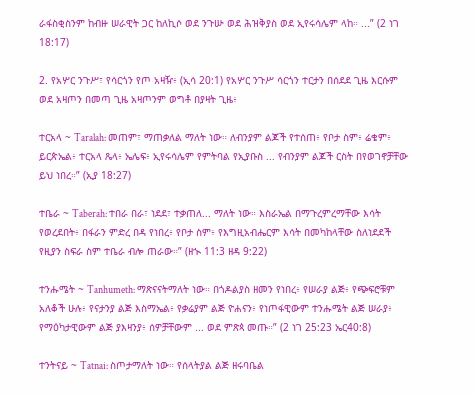ራፋስቂስንም ከብዙ ሠራዊት ጋር ከለኪሶ ወደ ንጉሡ ወደ ሕዝቅያስ ወደ ኢየሩሳሌም ላከ። ...” (2 ነገ 18:17)

2. የአሦር ንጉሥ፣ የሳርጎን የጦ አዛዥ፥ (ኢሳ 20:1) የአሦር ንጉሥ ሳርጎን ተርታን በሰደደ ጊዜ እርሱም ወደ አዛጦን በመጣ ጊዜ አዛጦንም ወግቶ በያዛት ጊዜ፥

ተርአላ ~ Taralah: መጠም፣ ማጠቃለል ማለት ነው። ለብንያም ልጆች የተሰጠ፥ የቦታ ስም፥ ሬቄም፥ ይርጵኤል፥ ተርአላ ጼላ፥ ኤሌፍ፥ ኢየሩሳሌም የምትባል የኢያቡስ ... የብንያም ልጆች ርስት በየወገኖቻቸው ይህ ነበረ።” (ኢያ 18:27)

ተቤራ ~ Taberah: ተበራ በራ፣ ነደደ፣ ተቃጠለ... ማለት ነው። እስራኤል በማጉረምረማቸው እሳት የወረደበት፥ በፋራን ምድረ በዳ የነበረ፥ የቦታ ስም፥ የእግዚአብሔርም እሳት በመካከላቸው ስለነደደች የዚያን ስፍራ ስም ተቤራ ብሎ ጠራው።” (ዘኊ 11:3 ዘዳ 9:22)

ተንሑሜት ~ Tanhumeth: ማጽናናትማለት ነው። በጎዶልያስ ዘመን የነበረ፥ የሠራያ ልጅ፥ የጭፍሮቹም አለቆች ሁሉ፥ የናታንያ ልጅ እስማኤል፥ የቃሬያም ልጅ ዮሐናን፥ የነጦፋዊውም ተንሑሜት ልጅ ሠራያ፥ የማዕካታዊውም ልጅ ያእዛንያ፥ ሰዎቻቸውም ... ወደ ምጽጳ መጡ።” (2 ነገ 25:23 ኤር40:8)

ተንትናይ ~ Tatnai: ስጦታማለት ነው። የሰላትያል ልጅ ዘሩባቤል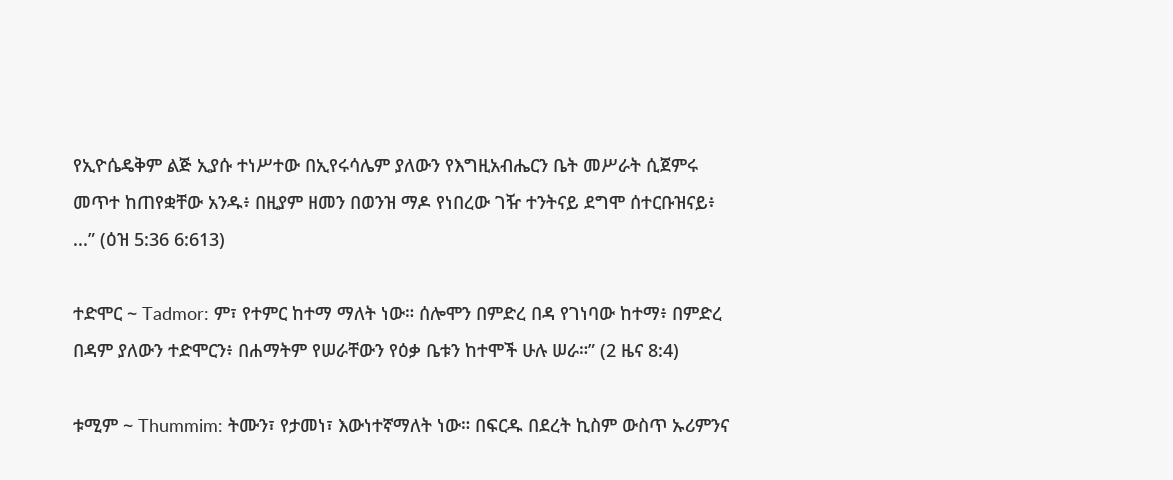የኢዮሴዴቅም ልጅ ኢያሱ ተነሥተው በኢየሩሳሌም ያለውን የእግዚአብሔርን ቤት መሥራት ሲጀምሩ መጥተ ከጠየቋቸው አንዱ፥ በዚያም ዘመን በወንዝ ማዶ የነበረው ገዥ ተንትናይ ደግሞ ሰተርቡዝናይ፥ ...” (ዕዝ 5:36 6:613)

ተድሞር ~ Tadmor: ም፣ የተምር ከተማ ማለት ነው። ሰሎሞን በምድረ በዳ የገነባው ከተማ፥ በምድረ በዳም ያለውን ተድሞርን፥ በሐማትም የሠራቸውን የዕቃ ቤቱን ከተሞች ሁሉ ሠራ።” (2 ዜና 8:4)

ቱሚም ~ Thummim: ትሙን፣ የታመነ፣ እውነተኛማለት ነው። በፍርዱ በደረት ኪስም ውስጥ ኡሪምንና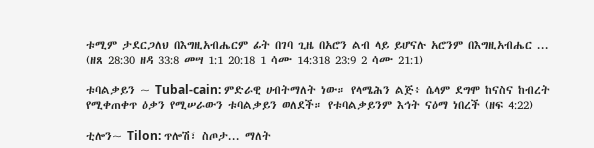ቱሚም ታደርጋለህ በእግዚአብሔርም ፊት በገባ ጊዜ በአሮን ልብ ላይ ይሆናሉ አሮንም በእግዚአብሔር ... (ዘጸ 28:30 ዘዳ 33:8 መሣ 1:1 20:18 1 ሳሙ 14:318 23:9 2 ሳሙ 21:1)

ቱባልቃይን ~ Tubal-cain: ምድራዊ ሀብትማለት ነው። የላሜሕን ልጅ፥ ሴላም ደግሞ ከናስና ከብረት የሚቀጠቀጥ ዕቃን የሚሠራውን ቱባልቃይን ወለደች። የቱባልቃይንም እኅት ናዕማ ነበረች (ዘፍ 4:22)

ቲሎን~ Tilon: ጥሎሽ፣ ስጦታ... ማለት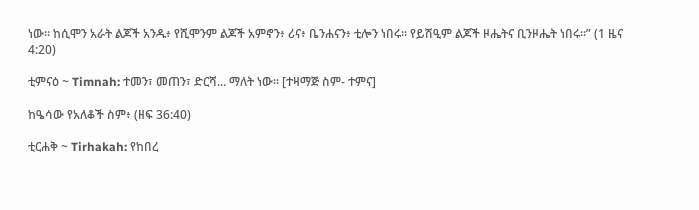ነው። ከሲሞን አራት ልጆች አንዱ፥ የሺሞንም ልጆች አምኖን፥ ሪና፥ ቤንሐናን፥ ቲሎን ነበሩ። የይሽዒም ልጆች ዞሔትና ቢንዞሔት ነበሩ።” (1 ዜና 4:20)

ቲምናዕ ~ Timnah: ተመን፣ መጠን፣ ድርሻ... ማለት ነው። [ተዛማጅ ስም- ተምና]

ከዔሳው የአለቆች ስም፥ (ዘፍ 36:40)

ቲርሐቅ ~ Tirhakah: የከበረ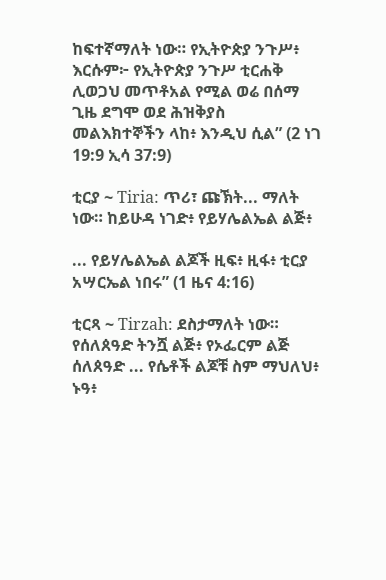ከፍተኛማለት ነው። የኢትዮጵያ ንጉሥ፥ እርሱም፦ የኢትዮጵያ ንጉሥ ቲርሐቅ ሊወጋህ መጥቶአል የሚል ወሬ በሰማ ጊዜ ደግሞ ወደ ሕዝቅያስ መልእክተኞችን ላከ፥ እንዲህ ሲል” (2 ነገ 19:9 ኢሳ 37:9)

ቲርያ ~ Tiria: ጥሪ፣ ጩኽት... ማለት ነው። ከይሁዳ ነገድ፥ የይሃሌልኤል ልጅ፥

... የይሃሌልኤል ልጆች ዚፍ፥ ዚፋ፥ ቲርያ አሣርኤል ነበሩ” (1 ዜና 4:16)

ቲርጻ ~ Tirzah: ደስታማለት ነው። የሰለጰዓድ ትንሿ ልጅ፥ የኦፌርም ልጅ ሰለጰዓድ ... የሴቶች ልጆቹ ስም ማህለህ፥ ኑዓ፥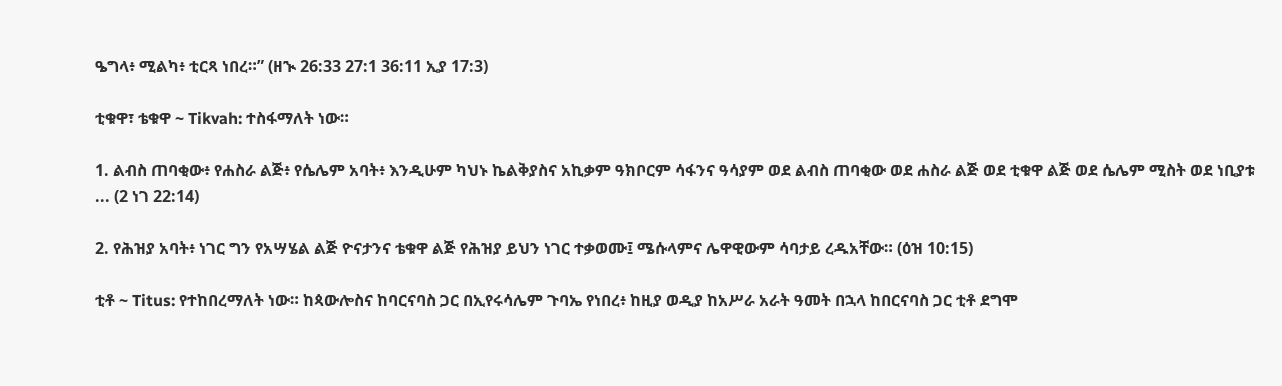ዔግላ፥ ሚልካ፥ ቲርጻ ነበረ።” (ዘኊ 26:33 27:1 36:11 ኢያ 17:3)

ቲቁዋ፣ ቴቁዋ ~ Tikvah: ተስፋማለት ነው።

1. ልብስ ጠባቂው፥ የሐስራ ልጅ፥ የሴሌም አባት፥ እንዲሁም ካህኑ ኬልቅያስና አኪቃም ዓክቦርም ሳፋንና ዓሳያም ወደ ልብስ ጠባቂው ወደ ሐስራ ልጅ ወደ ቲቁዋ ልጅ ወደ ሴሌም ሚስት ወደ ነቢያቱ ... (2 ነገ 22:14)

2. የሕዝያ አባት፥ ነገር ግን የአሣሄል ልጅ ዮናታንና ቴቁዋ ልጅ የሕዝያ ይህን ነገር ተቃወሙ፤ ሜሱላምና ሌዋዊውም ሳባታይ ረዱአቸው። (ዕዝ 10:15)

ቲቶ ~ Titus: የተከበረማለት ነው። ከጳውሎስና ከባርናባስ ጋር በኢየሩሳሌም ጉባኤ የነበረ፥ ከዚያ ወዲያ ከአሥራ አራት ዓመት በኋላ ከበርናባስ ጋር ቲቶ ደግሞ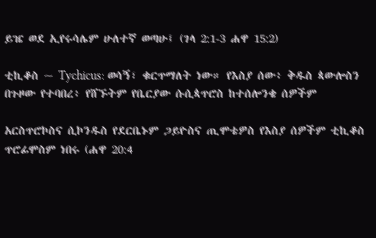ይዤ ወደ ኢየሩሳሌም ሁለተኛ ወጣሁ፤ (ገላ 2:1-3 ሐዋ 15:2)

ቲኪቆስ ~ Tychicus: ወሳኝ፣ ቁርጥማለት ነው። የእስያ ሰው፥ ቅዱስ ጳውሎስን በጉዞው የተባበረ፥ የሸኙትም የቤርያው ሱሲጳጥሮስ ከተሰሎንቄ ሰዎችም

አርስጥሮኮስና ሲኮንዱስ የደርቤኑም ጋይዮስና ጢሞቴዎስ የእስያ ሰዎችም ቲኪቆስ ጥሮፊሞስም ነበሩ (ሐዋ 20:4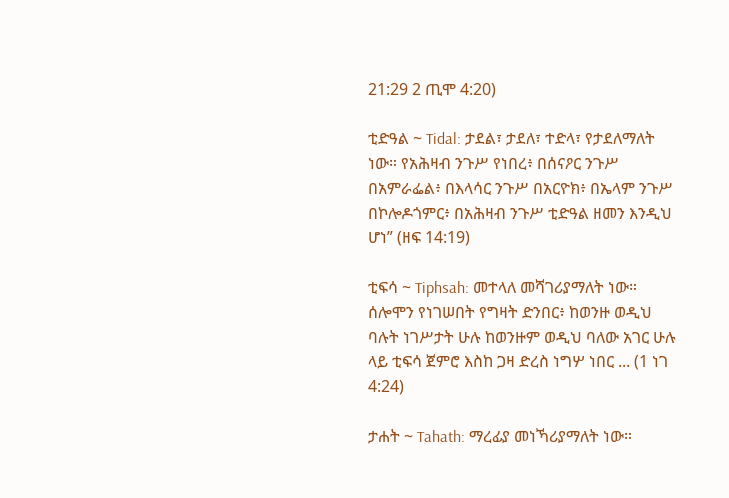21:29 2 ጢሞ 4:20)

ቲድዓል ~ Tidal: ታደል፣ ታደለ፣ ተድላ፣ የታደለማለት ነው። የአሕዛብ ንጉሥ የነበረ፥ በሰናዖር ንጉሥ በአምራፌል፥ በእላሳር ንጉሥ በአርዮክ፥ በኤላም ንጉሥ በኮሎዶጎምር፥ በአሕዛብ ንጉሥ ቲድዓል ዘመን እንዲህ ሆነ” (ዘፍ 14:19)

ቲፍሳ ~ Tiphsah: መተላለ መሻገሪያማለት ነው። ሰሎሞን የነገሠበት የግዛት ድንበር፥ ከወንዙ ወዲህ ባሉት ነገሥታት ሁሉ ከወንዙም ወዲህ ባለው አገር ሁሉ ላይ ቲፍሳ ጀምሮ እስከ ጋዛ ድረስ ነግሦ ነበር ... (1 ነገ 4:24)

ታሐት ~ Tahath: ማረፊያ መነኻሪያማለት ነው።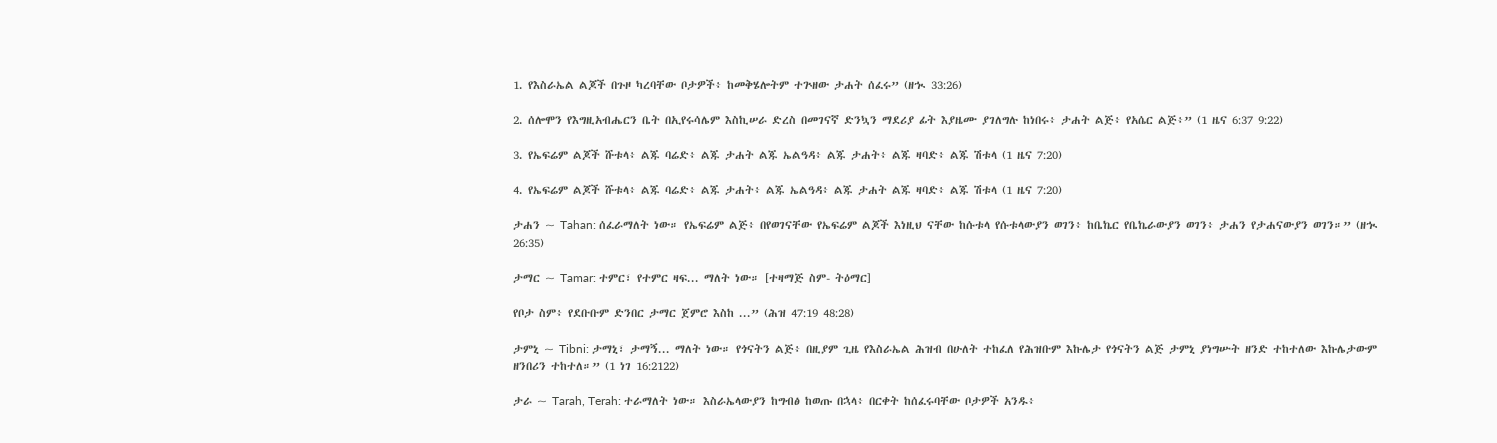1. የእስራኤል ልጆች በጉዞ ካረባቸው ቦታዎች፥ ከመቅሄሎትም ተጕዘው ታሐት ሰፈሩ” (ዘኊ 33:26)

2. ሰሎሞን የእግዚአብሔርን ቤት በኢየሩሳሌም እስኪሠራ ድረስ በመገናኛ ድንኳን ማደሪያ ፊት እያዜሙ ያገለግሉ ከነበሩ፥ ታሐት ልጅ፥ የአሴር ልጅ፥” (1 ዜና 6:37 9:22)

3. የኤፍሬም ልጆች ሹቱላ፥ ልጁ ባሬድ፥ ልጁ ታሐት ልጁ ኤልዓዳ፥ ልጁ ታሐት፥ ልጁ ዛባድ፥ ልጁ ሽቱላ (1 ዜና 7:20)

4. የኤፍሬም ልጆች ሹቱላ፥ ልጁ ባሬድ፥ ልጁ ታሐት፥ ልጁ ኤልዓዳ፥ ልጁ ታሐት ልጁ ዛባድ፥ ልጁ ሽቱላ (1 ዜና 7:20)

ታሐን ~ Tahan: ሰፈራማለት ነው። የኤፍሬም ልጅ፥ በየወገናቸው የኤፍሬም ልጆች እነዚህ ናቸው ከሱቱላ የሱቱላውያን ወገን፥ ከቤኬር የቤኬራውያን ወገን፥ ታሐን የታሐናውያን ወገን።” (ዘኊ 26:35)

ታማር ~ Tamar: ተምር፣ የተምር ዛፍ... ማለት ነው። [ተዛማጅ ስም- ትዕማር]

የቦታ ስም፥ የደቡቡም ድንበር ታማር ጀምሮ እስከ ...” (ሕዝ 47:19 48:28)

ታምኒ ~ Tibni: ታማኒ፣ ታማኝ... ማለት ነው። የጎናትን ልጅ፥ በዚያም ጊዜ የእስራኤል ሕዝብ በሁለት ተከፈለ የሕዝቡም እኩሌታ የጎናትን ልጅ ታምኒ ያነግሡት ዘንድ ተከተለው እኩሌታውም ዘንበሪን ተከተለ።” (1 ነገ 16:2122)

ታራ ~ Tarah, Terah: ተራማለት ነው። እስራኤላውያን ከግብፅ ከወጡ በኋላ፥ በርቀት ከሰፈሩባቸው ቦታዎች አንዱ፥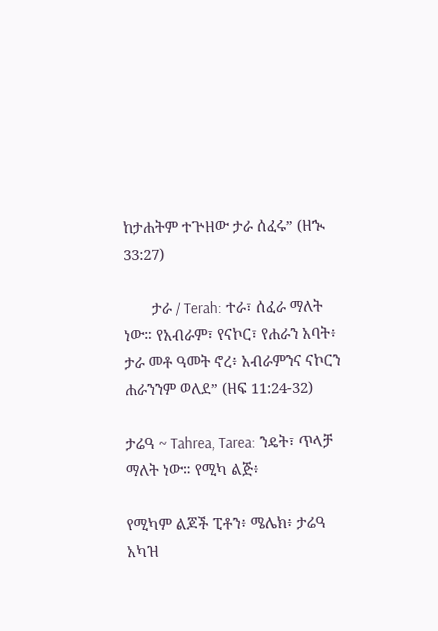ከታሐትም ተጕዘው ታራ ሰፈሩ” (ዘኊ 33:27)

       ታራ / Terah: ተራ፣ ሰፈራ ማለት ነው። የአብራም፣ የናኮር፣ የሐራን አባት፥ ታራ መቶ ዓመት ኖረ፥ አብራምንና ናኮርን ሐራንንም ወለደ” (ዘፍ 11:24-32)

ታሬዓ ~ Tahrea, Tarea: ንዴት፣ ጥላቻ ማለት ነው። የሚካ ልጅ፥

የሚካም ልጆች ፒቶን፥ ሜሌክ፥ ታሬዓ አካዝ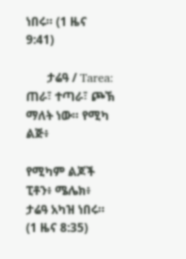ነበሩ። (1 ዜና 9:41)

       ታሬዓ / Tarea: ጠራ፣ ተጣራ፣ ጮኽ ማለት ነው። የሚካ ልጅ፥

የሚካም ልጆች ፒቶን፥ ሜሌክ፥ ታሬዓ አካዝ ነበሩ። (1 ዜና 8:35)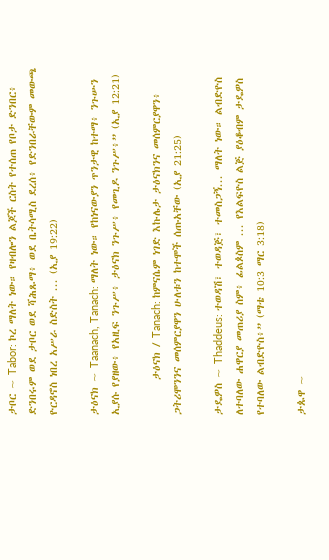ታቦር ~ Tabor: ኮረ ማለት ነው። የዛብሎን ልጆች ርስት የተሰጠ የቦታ ድንበር፥ ድንበሩም ወደ ታቦር ወደ ሻሕጹማ፥ ወደ ቤትሳሚስ ደረሰ፥ የድንበራቸውም መውጫ ዮርዳኖስ ነበረ አሥራ ስድስት ... (ኢያ 19:22)

ታዕናክ ~ Taanach, Tanach: ማለት ነው። የከነናውያን ጥንታዊ ከተማ፥ ንጉሡን ኢያሱ የያዘው፥ የአዚፍ ንጉሥ፥ ታዕናክ ንጉሥ፥ የመጊዶ ንጉሥ፥” (ኢያ 12:21)

       ታዕናክ / Tanach: ከምናሴም ነገድ እኩሌታ ታዕናክንና መሰምርያዋን፥ ጋትሪሞንንና መሰምርያዋን ሁለቱን ከተሞች ሰጡአቸው (ኢያ 21:25)

ታዴዎስ ~ Thaddeus: ተወዳሽ፣ ተወዳጅ፣ ተመስጋኝ... ማለት ነው። ልብድዮስ ለተባለው ሐዋርያ መጠሪያ ስም፥ ፊልጶስም ... የእልፍዮስ ልጅ ያዕቆብም ታዴዎስ የተባለው ልብድዮስ፥” (ማቴ 10:3 ማር 3:18)

ታጱዋ ~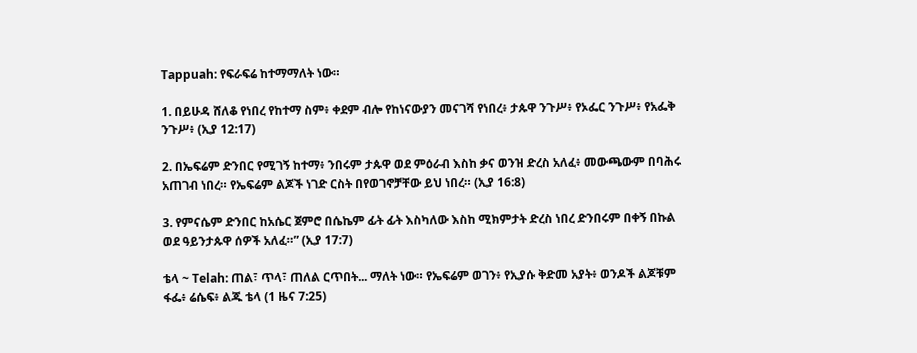Tappuah: የፍራፍሬ ከተማማለት ነው።

1. በይሁዳ ሸለቆ የነበረ የከተማ ስም፥ ቀደም ብሎ የከነናውያን መናገሻ የነበረ፥ ታጱዋ ንጉሥ፥ የኦፌር ንጉሥ፥ የአፌቅ ንጉሥ፥ (ኢያ 12:17)

2. በኤፍሬም ድንበር የሚገኝ ከተማ፥ ንበሩም ታጱዋ ወደ ምዕራብ እስከ ቃና ወንዝ ድረስ አለፈ፥ መውጫውም በባሕሩ አጠገብ ነበረ። የኤፍሬም ልጆች ነገድ ርስት በየወገኖቻቸው ይህ ነበረ። (ኢያ 16:8)

3. የምናሴም ድንበር ከአሴር ጀምሮ በሴኬም ፊት ፊት እስካለው እስከ ሚክምታት ድረስ ነበረ ድንበሩም በቀኝ በኩል ወደ ዓይንታጱዋ ሰዎች አለፈ።” (ኢያ 17:7)

ቴላ ~ Telah: ጠል፣ ጥላ፣ ጠለል ርጥበት... ማለት ነው። የኤፍሬም ወገን፥ የኢያሱ ቅድመ አያት፥ ወንዶች ልጆቹም ፋፌ፥ ሬሴፍ፥ ልጁ ቴላ (1 ዜና 7:25)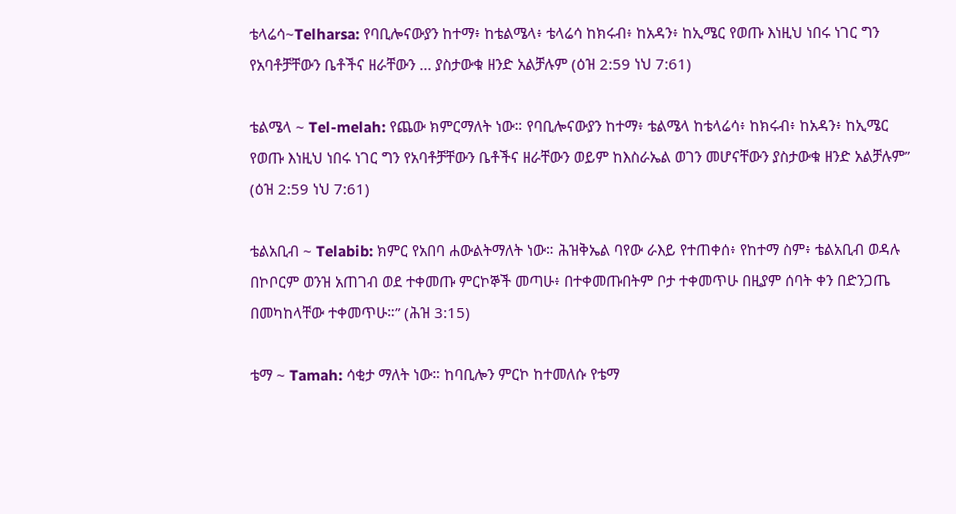ቴላሬሳ~Telharsa: የባቢሎናውያን ከተማ፥ ከቴልሜላ፥ ቴላሬሳ ከክሩብ፥ ከአዳን፥ ከኢሜር የወጡ እነዚህ ነበሩ ነገር ግን የአባቶቻቸውን ቤቶችና ዘራቸውን ... ያስታውቁ ዘንድ አልቻሉም (ዕዝ 2:59 ነህ 7:61)

ቴልሜላ ~ Tel-melah: የጨው ክምርማለት ነው። የባቢሎናውያን ከተማ፥ ቴልሜላ ከቴላሬሳ፥ ከክሩብ፥ ከአዳን፥ ከኢሜር የወጡ እነዚህ ነበሩ ነገር ግን የአባቶቻቸውን ቤቶችና ዘራቸውን ወይም ከእስራኤል ወገን መሆናቸውን ያስታውቁ ዘንድ አልቻሉም” (ዕዝ 2:59 ነህ 7:61)

ቴልአቢብ ~ Telabib: ክምር የአበባ ሐውልትማለት ነው። ሕዝቅኤል ባየው ራእይ የተጠቀሰ፥ የከተማ ስም፥ ቴልአቢብ ወዳሉ በኮቦርም ወንዝ አጠገብ ወደ ተቀመጡ ምርኮኞች መጣሁ፥ በተቀመጡበትም ቦታ ተቀመጥሁ በዚያም ሰባት ቀን በድንጋጤ በመካከላቸው ተቀመጥሁ።” (ሕዝ 3:15)

ቴማ ~ Tamah: ሳቂታ ማለት ነው። ከባቢሎን ምርኮ ከተመለሱ የቴማ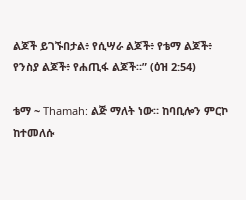ልጆች ይገኙበታል፥ የሲሣራ ልጆች፥ የቴማ ልጆች፥ የንስያ ልጆች፥ የሐጢፋ ልጆች።” (ዕዝ 2:54)

ቴማ ~ Thamah: ልጅ ማለት ነው። ከባቢሎን ምርኮ ከተመለሱ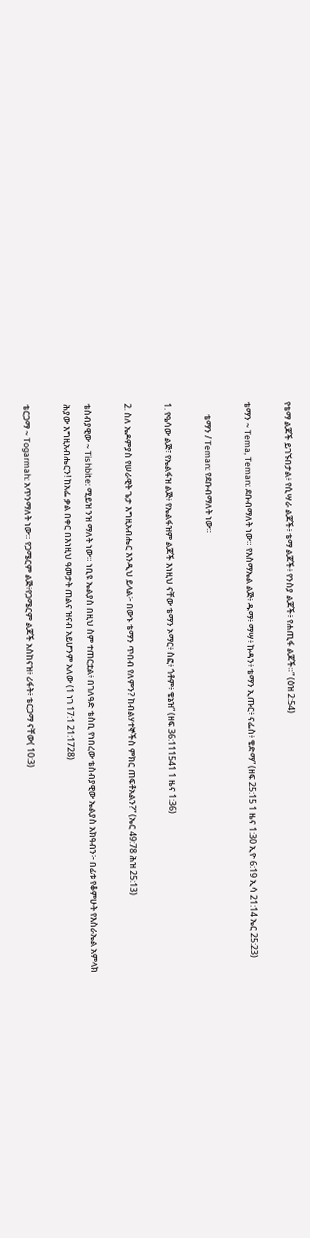የቴማ ልጆች ይገኙበታል፥ የሲሣራ ልጆች፥ ቴማ ልጆች፥ የንስያ ልጆች፥ የሐጢፋ ልጆች።” (ዕዝ 2:54)

ቴማን ~ Tema, Teman: ደቡብማለት ነው። የእስማኤል ልጅ፥ ዱማ፥ ማሣ፥ ኩዳን፥ ቴማን ኢጡር፥ ናፌስ፥ ቄድማ” (ዘፍ 25:15 1 ዜና 1:30 ኢዮ 6:19 ኢሳ 21:14 ኤር 25:23)

      ቴማን / Teman: የደቡብማለት ነው።

1. የዔሳው ልጅ፣ የኤልፋዝ ልጅ፥ የኤልፋዝም ልጆች እነዚህ ናቸው ቴማን ኦማር፥ ስፎ፥ ጎቶም፥ ቄኔዝ” (ዘፍ 36:111541 1 ዜና 1:36)

2. ስለ ኤዶምያስ የሠራዊት ጌታ እግዚአብሔር እንዲህ ይላል፦ በውኑ ቴማን ጥበብ የለምን? ከብልሃተኞችስ ምክር ጠፍቶአልን?” (ኤር 49:78 ሕዝ 25:13)

ቴስብያዊው ~ Tishbite: ሚይዝ ንዝ ማለት ነው። ነቢዩ ኤልያስ በዚህ ስም ተጠርቷል፥ በገለዓድ ቴስቢ የነበረው ቴስብያዊው ኤልያስ አክዓብን፦ በፊቱ የቆምሁት የእስራኤል አምላክ ሕያው እግዚአብሔርን! ከአፌ ቃል በቀር በእነዚህ ዓመታት ጠልና ዝናብ አይሆንም አለው (1 ነገ 17:1 21:1728)

ቴርጋማ ~ Togarmah: አጥንማለት ነው። የጋሜርም ልጅ፥የጋሜርም ልጆች አስከናዝ፥ ሪፋት፥ ቴርጋማ ናቸው( 10:3)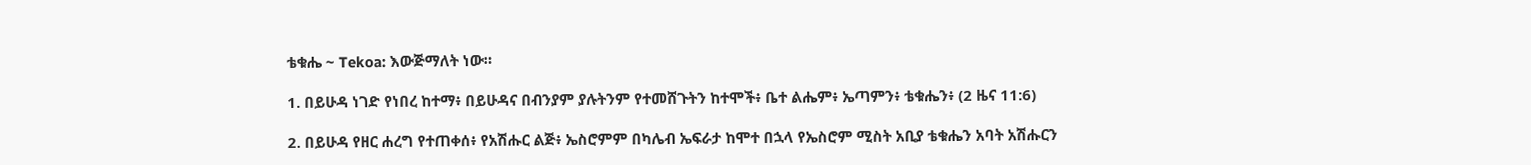ቴቁሔ ~ Tekoa: እውጅማለት ነው።

1. በይሁዳ ነገድ የነበረ ከተማ፥ በይሁዳና በብንያም ያሉትንም የተመሸጉትን ከተሞች፥ ቤተ ልሔም፥ ኤጣምን፥ ቴቁሔን፥ (2 ዜና 11:6)

2. በይሁዳ የዘር ሐረግ የተጠቀሰ፥ የአሽሑር ልጅ፥ ኤስሮምም በካሌብ ኤፍራታ ከሞተ በኋላ የኤስሮም ሚስት አቢያ ቴቁሔን አባት አሽሑርን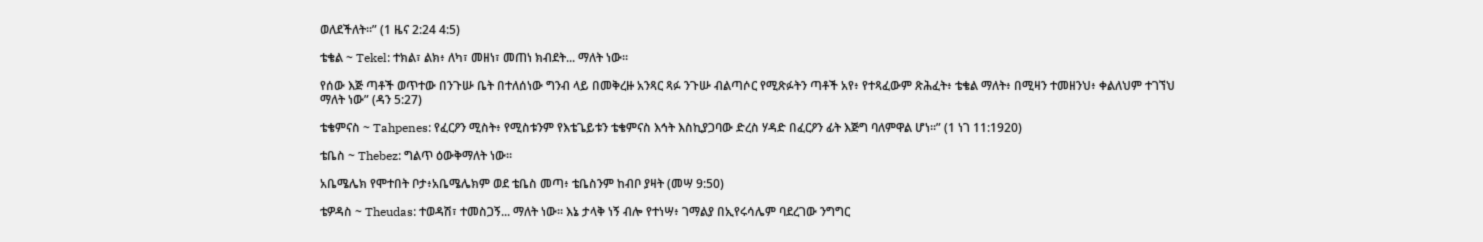ወለደችለት።” (1 ዜና 2:24 4:5)

ቴቄል ~ Tekel: ተክል፣ ልክ፥ ለካ፣ መዘነ፣ መጠነ ክብደት... ማለት ነው።

የሰው እጅ ጣቶች ወጥተው በንጉሡ ቤት በተለሰነው ግንብ ላይ በመቅረዙ አንጻር ጻፉ ንጉሡ ብልጣሶር የሚጽፉትን ጣቶች አየ፥ የተጻፈውም ጽሕፈት፥ ቴቄል ማለት፥ በሚዛን ተመዘንህ፥ ቀልለህም ተገኘህ ማለት ነው” (ዳን 5:27)

ቴቄምናስ ~ Tahpenes: የፈርዖን ሚስት፥ የሚስቱንም የእቴጌይቱን ቴቄምናስ እኅት እስኪያጋባው ድረስ ሃዳድ በፈርዖን ፊት እጅግ ባለምዋል ሆነ።” (1 ነገ 11:1920)

ቴቤስ ~ Thebez: ግልጥ ዕውቅማለት ነው።

አቤሜሌክ የሞተበት ቦታ፥አቤሜሌክም ወደ ቴቤስ መጣ፥ ቴቤስንም ከብቦ ያዛት (መሣ 9:50)

ቴዎዳስ ~ Theudas: ተወዳሽ፣ ተመስጋኝ... ማለት ነው። እኔ ታላቅ ነኝ ብሎ የተነሣ፥ ገማልያ በኢየሩሳሌም ባደረገው ንግግር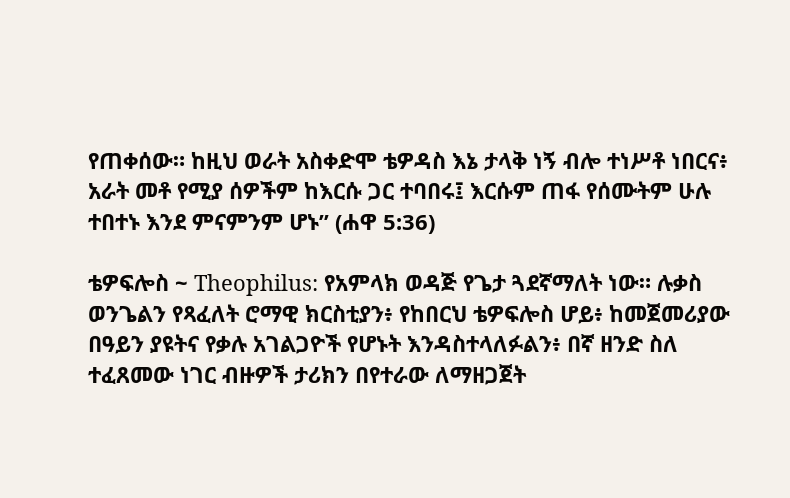የጠቀሰው። ከዚህ ወራት አስቀድሞ ቴዎዳስ እኔ ታላቅ ነኝ ብሎ ተነሥቶ ነበርና፥ አራት መቶ የሚያ ሰዎችም ከእርሱ ጋር ተባበሩ፤ እርሱም ጠፋ የሰሙትም ሁሉ ተበተኑ እንደ ምናምንም ሆኑ” (ሐዋ 5:36)

ቴዎፍሎስ ~ Theophilus: የአምላክ ወዳጅ የጌታ ጓደኛማለት ነው። ሉቃስ ወንጌልን የጻፈለት ሮማዊ ክርስቲያን፥ የከበርህ ቴዎፍሎስ ሆይ፥ ከመጀመሪያው በዓይን ያዩትና የቃሉ አገልጋዮች የሆኑት እንዳስተላለፉልን፥ በኛ ዘንድ ስለ ተፈጸመው ነገር ብዙዎች ታሪክን በየተራው ለማዘጋጀት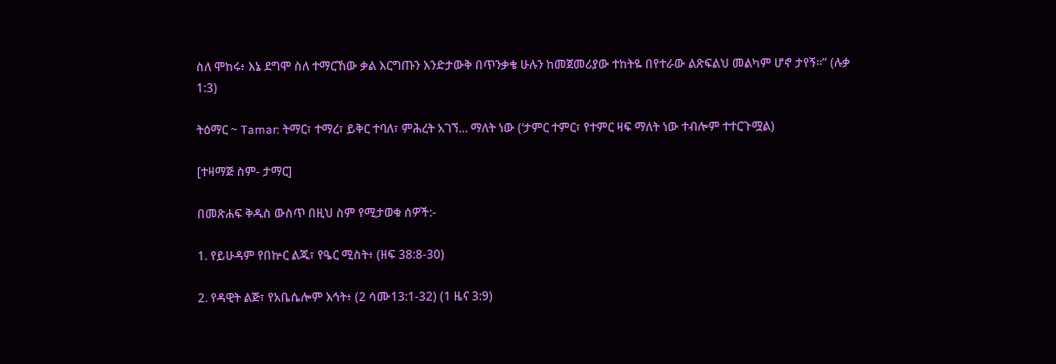ስለ ሞከሩ፥ እኔ ደግሞ ስለ ተማርኸው ቃል እርግጡን እንድታውቅ በጥንቃቄ ሁሉን ከመጀመሪያው ተከትዬ በየተራው ልጽፍልህ መልካም ሆኖ ታየኝ።” (ሉቃ 1:3)

ትዕማር ~ Tamar: ትማር፣ ተማረ፣ ይቅር ተባለ፣ ምሕረት አገኘ... ማለት ነው (‘ታምር ተምር፣ የተምር ዛፍ ማለት ነው ተብሎም ተተርጉሟል)

[ተዛማጅ ስም- ታማር]

በመጽሐፍ ቅዱስ ውስጥ በዚህ ስም የሚታወቁ ሰዎች:-

1. የይሁዳም የበኵር ልጁ፣ የዔር ሚስት፥ (ዘፍ 38:8-30)

2. የዳዊት ልጅ፣ የአቤሴሎም እኅት፥ (2 ሳሙ13:1-32) (1 ዜና 3:9)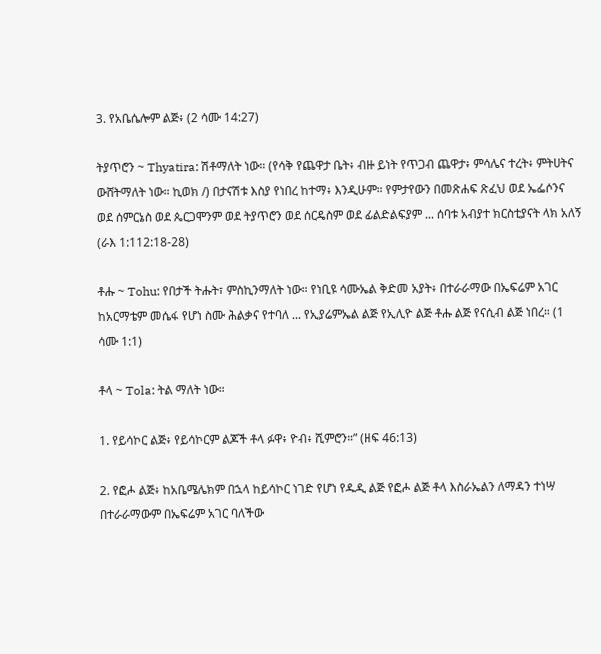3. የአቤሴሎም ልጅ፥ (2 ሳሙ 14:27)

ትያጥሮን ~ Thyatira: ሽቶማለት ነው። (የሳቅ የጨዋታ ቤት፥ ብዙ ይነት የጥጋብ ጨዋታ፥ ምሳሌና ተረት፥ ምትሀትና ውሸትማለት ነው። ኪወክ /) በታናሽቱ እስያ የነበረ ከተማ፥ እንዲሁም። የምታየውን በመጽሐፍ ጽፈህ ወደ ኤፌሶንና ወደ ሰምርኔስ ወደ ጴርጋሞንም ወደ ትያጥሮን ወደ ሰርዴስም ወደ ፊልድልፍያም ... ሰባቱ አብያተ ክርስቲያናት ላክ አለኝ (ራእ 1:112:18-28)

ቶሑ ~ Tohu: የበታች ትሑት፣ ምስኪንማለት ነው። የነቢዩ ሳሙኤል ቅድመ አያት፥ በተራራማው በኤፍሬም አገር ከአርማቴም መሴፋ የሆነ ስሙ ሕልቃና የተባለ ... የኢያሬምኤል ልጅ የኢሊዮ ልጅ ቶሑ ልጅ የናሲብ ልጅ ነበረ። (1 ሳሙ 1:1)

ቶላ ~ Tola: ትል ማለት ነው።

1. የይሳኮር ልጅ፥ የይሳኮርም ልጆች ቶላ ፉዋ፥ ዮብ፥ ሺምሮን።” (ዘፍ 46:13)

2. የፎሖ ልጅ፥ ከአቤሜሌክም በኋላ ከይሳኮር ነገድ የሆነ የዱዲ ልጅ የፎሖ ልጅ ቶላ እስራኤልን ለማዳን ተነሣ በተራራማውም በኤፍሬም አገር ባለችው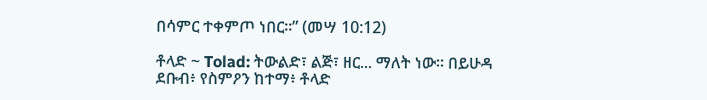በሳምር ተቀምጦ ነበር።” (መሣ 10:12)

ቶላድ ~ Tolad: ትውልድ፣ ልጅ፣ ዘር... ማለት ነው። በይሁዳ ደቡብ፥ የስምዖን ከተማ፥ ቶላድ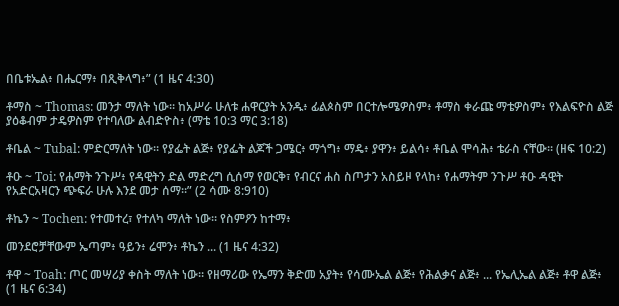በቤቱኤል፥ በሔርማ፥ በጺቅላግ፥” (1 ዜና 4:30)

ቶማስ ~ Thomas: መንታ ማለት ነው። ከአሥራ ሁለቱ ሐዋርያት አንዱ፥ ፊልጶስም በርተሎሜዎስም፥ ቶማስ ቀራጩ ማቴዎስም፥ የእልፍዮስ ልጅ ያዕቆብም ታዴዎስም የተባለው ልብድዮስ፥ (ማቴ 10:3 ማር 3:18)

ቶቤል ~ Tubal: ምድርማለት ነው። የያፌት ልጅ፥ የያፌት ልጆች ጋሜር፥ ማጎግ፥ ማዴ፥ ያዋን፥ ይልሳ፥ ቶቤል ሞሳሕ፥ ቴራስ ናቸው። (ዘፍ 10:2)

ቶዑ ~ Toi: የሐማት ንጉሥ፥ የዳዊትን ድል ማድረግ ሲሰማ የወርቅ፣ የብርና ሐስ ስጦታን አስይዞ የላከ፥ የሐማትም ንጉሥ ቶዑ ዳዊት የአድርአዛርን ጭፍራ ሁሉ እንደ መታ ሰማ።” (2 ሳሙ 8:910)

ቶኬን ~ Tochen: የተመተረ፣ የተለካ ማለት ነው። የስምዖን ከተማ፥

መንደሮቻቸውም ኤጣም፥ ዓይን፥ ሬሞን፥ ቶኬን ... (1 ዜና 4:32)

ቶዋ ~ Toah: ጦር መሣሪያ ቀስት ማለት ነው። የዘማሪው የኤማን ቅድመ አያት፥ የሳሙኤል ልጅ፥ የሕልቃና ልጅ፥ ... የኤሊኤል ልጅ፥ ቶዋ ልጅ፥ (1 ዜና 6:34)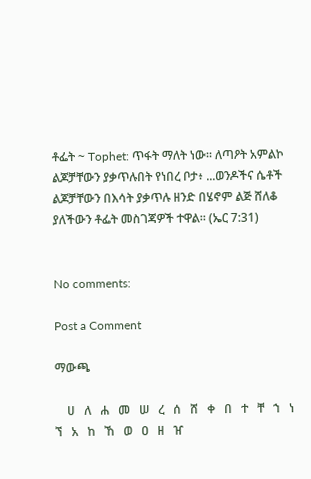ቶፌት ~ Tophet: ጥፋት ማለት ነው። ለጣዖት አምልኮ ልጆቻቸውን ያቃጥሉበት የነበረ ቦታ፥ ...ወንዶችና ሴቶች ልጆቻቸውን በእሳት ያቃጥሉ ዘንድ በሄኖም ልጅ ሸለቆ ያለችውን ቶፌት መስገጃዎች ተዋል። (ኤር 7:31)


No comments:

Post a Comment

ማውጫ

    ሀ   ለ   ሐ   መ   ሠ   ረ   ሰ   ሸ   ቀ   በ   ተ   ቸ   ኀ   ነ   ኘ   አ   ከ   ኸ   ወ   ዐ   ዘ   ዠ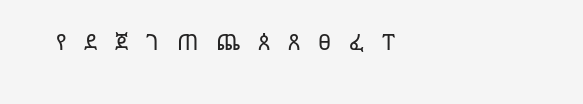የ   ደ   ጀ   ገ   ጠ   ጨ   ጰ   ጸ   ፀ   ፈ   ፐ